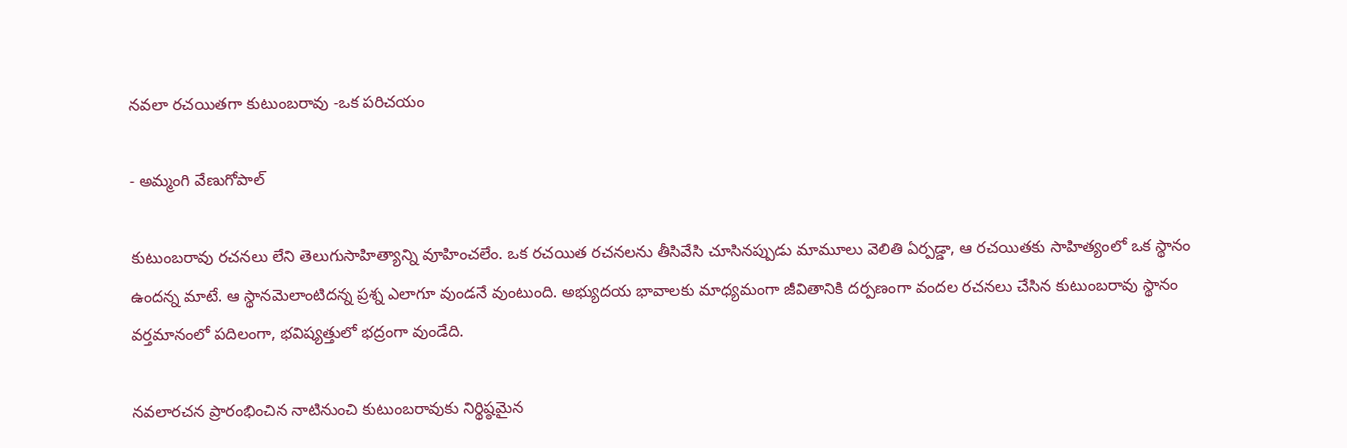నవలా రచయితగా కుటుంబరావు -ఒక పరిచయం

- అమ్మంగి వేణుగోపాల్‌

కుటుంబరావు రచనలు లేని తెలుగుసాహిత్యాన్ని వూహించలేం. ఒక రచయిత రచనలను తీసివేసి చూసినప్పుడు మామూలు వెలితి ఏర్పడ్డా, ఆ రచయితకు సాహిత్యంలో ఒక స్థానం ఉందన్న మాటే. ఆ స్థానమెలాంటిదన్న ప్రశ్న ఎలాగూ వుండనే వుంటుంది. అభ్యుదయ భావాలకు మాధ్యమంగా జీవితానికి దర్పణంగా వందల రచనలు చేసిన కుటుంబరావు స్థానం వర్తమానంలో పదిలంగా, భవిష్యత్తులో భద్రంగా వుండేది.

నవలారచన ప్రారంభించిన నాటినుంచి కుటుంబరావుకు నిర్థిష్ఠమైన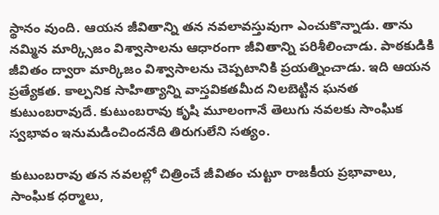స్థానం వుంది. ఆయన జీవితాన్ని తన నవలావస్తువుగా ఎంచుకొన్నాడు. తాను నమ్మిన మార్క్సిజం విశ్వాసాలను ఆధారంగా జీవితాన్ని పరిశీలించాడు. పాఠకుడికి జీవితం ద్వారా మార్కిజం విశ్వాసాలను చెప్పటానికి ప్రయత్నించాడు. ఇది ఆయన ప్రత్యేకత. కాల్పనిక సాహిత్యాన్ని వాస్తవికతమీద నిలబెట్టిన ఘనత కుటుంబరావుదే. కుటుంబరావు కృషి మూలంగానే తెలుగు నవలకు సాంఘిక స్వభావం ఇనుమడించిందనేది తిరుగులేని సత్యం.

కుటుంబరావు తన నవలల్లో చిత్రించే జీవితం చుట్టూ రాజకీయ ప్రభావాలు, సాంఘిక ధర్మాలు,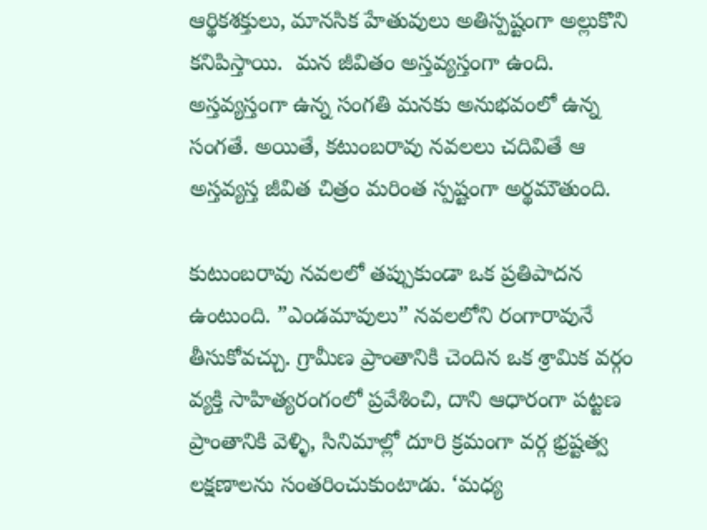ఆర్థికశక్తులు, మానసిక హేతువులు అతిస్పష్టంగా అల్లుకొని కనిపిస్తాయి.  మన జీవితం అస్తవ్యస్తంగా ఉంది. అస్తవ్యస్తంగా ఉన్న సంగతి మనకు అనుభవంలో ఉన్న సంగతే. అయితే, కటుంబరావు నవలలు చదివితే ఆ అస్తవ్యస్త జీవిత చిత్రం మరింత స్పష్టంగా అర్థమౌతుంది.

కుటుంబరావు నవలలో తప్పుకుండా ఒక ప్రతిపాదన ఉంటుంది. ”ఎండమావులు” నవలలోని రంగారావునే తీసుకోవచ్చు. గ్రామీణ ప్రాంతానికి చెందిన ఒక శ్రామిక వర్గం వ్యక్తి సాహిత్యరంగంలో ప్రవేశించి, దాని ఆధారంగా పట్టణ ప్రాంతానికి వెళ్ళి, సినిమాల్లో దూరి క్రమంగా వర్గ భ్రష్టత్వ లక్షణాలను సంతరించుకుంటాడు. ‘మధ్య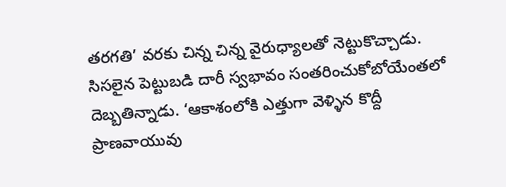తరగతి’ వరకు చిన్న చిన్న వైరుధ్యాలతో నెట్టుకొచ్చాడు. సిసలైన పెట్టుబడి దారీ స్వభావం సంతరించుకోబోయేంతలో దెబ్బతిన్నాడు. ‘ఆకాశంలోకి ఎత్తుగా వెళ్ళిన కొద్దీ ప్రాణవాయువు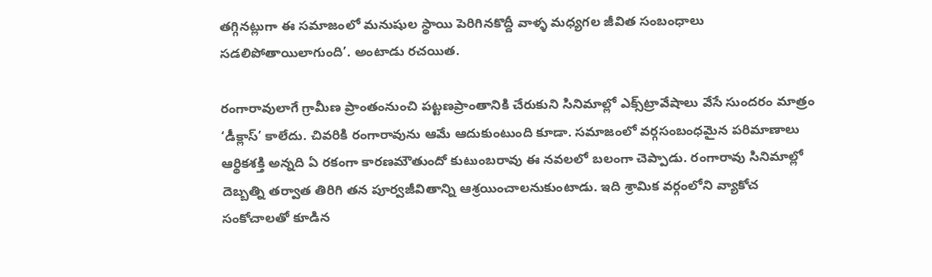తగ్గినట్లుగా ఈ సమాజంలో మనుషుల స్థాయి పెరిగినకొద్దీ వాళ్ళ మధ్యగల జీవిత సంబంధాలు సడలిపోతాయిలాగుంది’. అంటాడు రచయిత.

రంగారావులాగే గ్రామీణ ప్రాంతంనుంచి పట్టణప్రాంతానికి చేరుకుని సినిమాల్లో ఎక్స్‌ట్రావేషాలు వేసే సుందరం మాత్రం ‘డీక్లాస్‌’ కాలేదు. చివరికి రంగారావును ఆమే ఆదుకుంటుంది కూడా. సమాజంలో వర్గసంబంధమైన పరిమాణాలు ఆర్థికశక్తి అన్నది ఏ రకంగా కారణమౌతుందో కుటుంబరావు ఈ నవలలో బలంగా చెప్పాడు. రంగారావు సినిమాల్లో దెబ్బత్ని తర్వాత తిరిగి తన పూర్వజీవితాన్ని ఆశ్రయించాలనుకుంటాడు. ఇది శ్రామిక వర్గంలోని వ్యాకోచ సంకోచాలతో కూడిన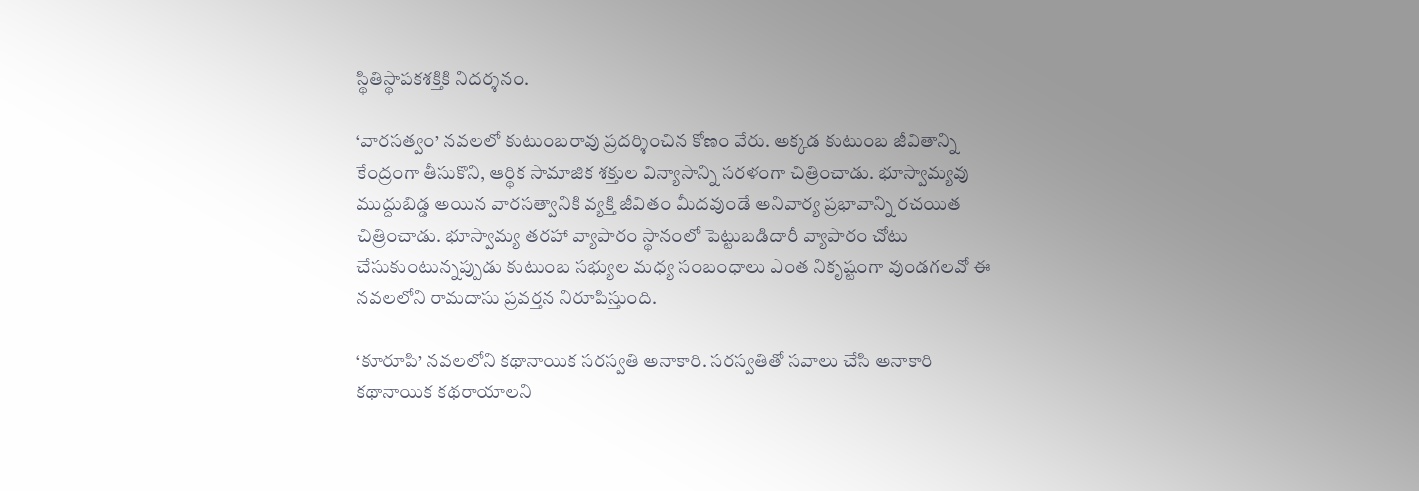స్థితిస్థాపకశక్తికి నిదర్శనం.

‘వారసత్వం’ నవలలో కుటుంబరావు ప్రదర్శించిన కోణం వేరు. అక్కడ కుటుంబ జీవితాన్ని కేంద్రంగా తీసుకొని, ఆర్థిక సామాజిక శక్తుల విన్యాసాన్ని సరళంగా చిత్రించాడు. భూస్వామ్యవు ముద్దుబిడ్డ అయిన వారసత్వానికి వ్యక్తి జీవితం మీదవుండే అనివార్య ప్రభావాన్ని రచయిత చిత్రించాడు. భూస్వామ్య తరహా వ్యాపారం స్థానంలో పెట్టుబడిదారీ వ్యాపారం చోటు చేసుకుంటున్నప్పుడు కుటుంబ సభ్యుల మధ్య సంబంధాలు ఎంత నికృష్టంగా వుండగలవో ఈ నవలలోని రామదాసు ప్రవర్తన నిరూపిస్తుంది.

‘కూరూపి’ నవలలోని కథానాయిక సరస్వతి అనాకారి. సరస్వతితో సవాలు చేసి అనాకారి కథానాయిక కథరాయాలని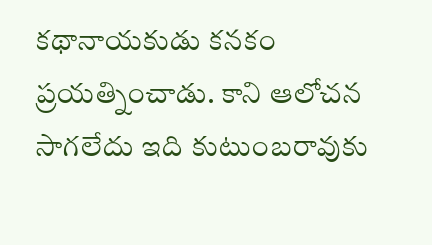కథానాయకుడు కనకం ప్రయత్నించాడు. కాని ఆలోచన సాగలేదు ఇది కుటుంబరావుకు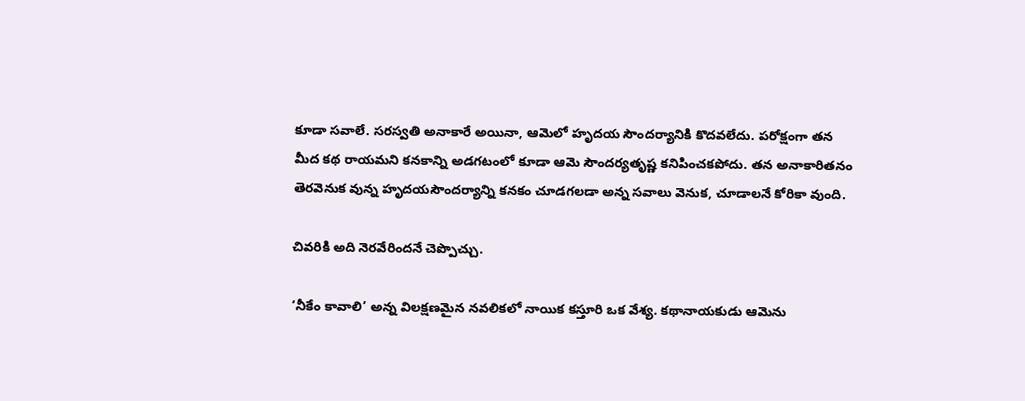కూడా సవాలే. సరస్వతి అనాకారే అయినా, ఆమెలో హృదయ సౌందర్యానికి కొదవలేదు. పరోక్షంగా తన మీద కథ రాయమని కనకాన్ని అడగటంలో కూడా ఆమె సౌందర్యతృష్ణ కనిపించకపోదు. తన అనాకారితనం తెరవెనుక వున్న హృదయసౌందర్యాన్ని కనకం చూడగలడా అన్న సవాలు వెనుక, చూడాలనే కోరికా వుంది.

చివరికి అది నెరవేరిందనే చెప్పొచ్చు.

‘నీకేం కావాలి’ అన్న విలక్షణమైన నవలికలో నాయిక కస్తూరి ఒక వేశ్య. కథానాయకుడు ఆమెను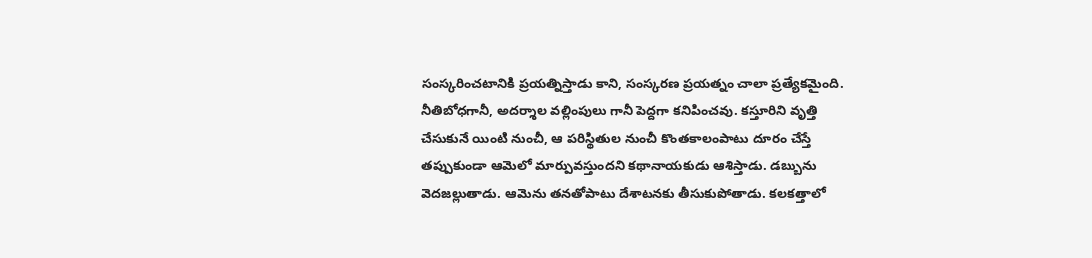సంస్కరించటానికి ప్రయత్నిస్తాడు కాని, సంస్కరణ ప్రయత్నం చాలా ప్రత్యేకమైంది. నీతిబోధగానీ, అదర్శాల వల్లింపులు గానీ పెద్దగా కనిపించవు. కస్తూరిని వృత్తి చేసుకునే యింటి నుంచీ, ఆ పరిస్థితుల నుంచీ కొంతకాలంపాటు దూరం చేస్తే తప్పుకుండా ఆమెలో మార్పువస్తుందని కథానాయకుడు ఆశిస్తాడు. డబ్బును వెదజల్లుతాడు. ఆమెను తనతోపాటు దేశాటనకు తీసుకుపోతాడు. కలకత్తాలో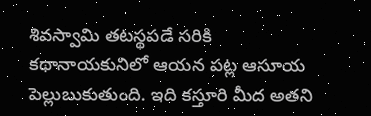శివస్వామి తటస్థపడే సరికి కథానాయకునిలో ఆయన పట్ల ఆసూయ పెల్లుబుకుతుంది. ఇది కస్తూరి మీద అతని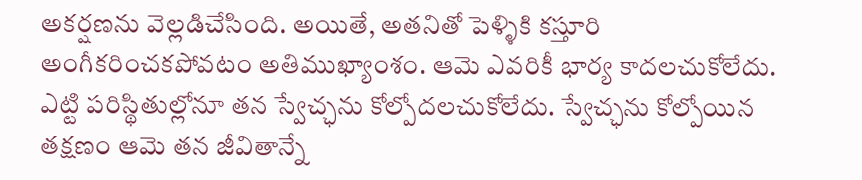అకర్షణను వెల్లడిచేసింది. అయితే, అతనితో పెళ్ళికి కస్తూరి అంగీకరించకపోవటం అతిముఖ్యాంశం. ఆమె ఎవరికీ భార్య కాదలచుకోలేదు. ఎట్టి పరిస్థితుల్లోనూ తన స్వేచ్ఛను కోల్పోదలచుకోలేదు. స్వేచ్ఛను కోల్పోయిన తక్షణం ఆమె తన జీవితాన్నే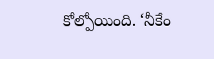కోల్పోయింది. ‘నీకేం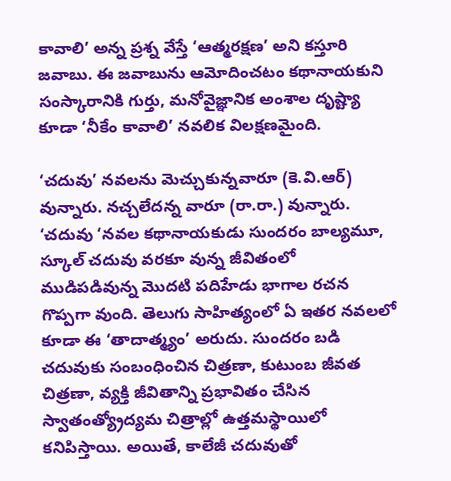కావాలి’ అన్న ప్రశ్న వేస్తే ‘ఆత్మరక్షణ’ అని కస్తూరి జవాబు. ఈ జవాబును ఆమోదించటం కథానాయకుని సంస్కారానికి గుర్తు, మనోవైజ్ఞానిక అంశాల దృష్ట్యా కూడా ‘నీకేం కావాలి’ నవలిక విలక్షణమైంది.

‘చదువు’ నవలను మెచ్చుకున్నవారూ (కె.వి.ఆర్‌) వున్నారు. నచ్చలేదన్న వారూ (రా.రా.) వున్నారు. ‘చదువు ‘నవల కథానాయకుడు సుందరం బాల్యమూ, స్కూల్‌ చదువు వరకూ వున్న జీవితంలో ముడిపడివున్న మొదటి పదిహేడు భాగాల రచన గొప్పగా వుంది. తెలుగు సాహిత్యంలో ఏ ఇతర నవలలో కూడా ఈ ‘తాదాత్మ్యం’ అరుదు. సుందరం బడి చదువుకు సంబంధించిన చిత్రణా, కుటుంబ జీవత చిత్రణా, వ్యక్తి జీవితాన్ని ప్రభావితం చేసిన స్వాతంత్య్రోద్యమ చిత్రాల్లో ఉత్తమస్థాయిలో కనిపిస్తాయి. అయితే, కాలేజీ చదువుతో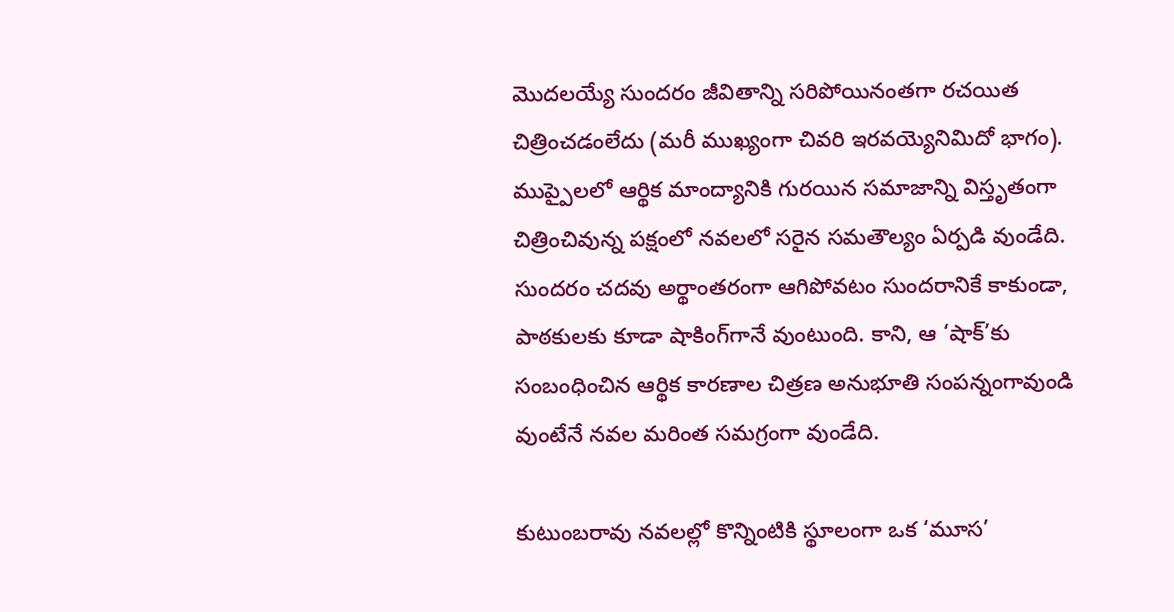మొదలయ్యే సుందరం జీవితాన్ని సరిపోయినంతగా రచయిత చిత్రించడంలేదు (మరీ ముఖ్యంగా చివరి ఇరవయ్యెనిమిదో భాగం). ముప్పైలలో ఆర్థిక మాంద్యానికి గురయిన సమాజాన్ని విస్తృతంగా చిత్రించివున్న పక్షంలో నవలలో సరైన సమతౌల్యం ఏర్పడి వుండేది. సుందరం చదవు అర్థాంతరంగా ఆగిపోవటం సుందరానికే కాకుండా, పాఠకులకు కూడా షాకింగ్‌గానే వుంటుంది. కాని, ఆ ‘షాక్‌’కు సంబంధించిన ఆర్థిక కారణాల చిత్రణ అనుభూతి సంపన్నంగావుండి వుంటేనే నవల మరింత సమగ్రంగా వుండేది.

కుటుంబరావు నవలల్లో కొన్నింటికి స్థూలంగా ఒక ‘మూస’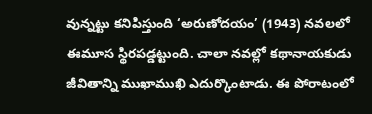వున్నట్టు కనిపిస్తుంది ‘అరుణోదయం’ (1943) నవలలో ఈమూస స్థిరపడ్డట్టుంది. చాలా నవల్లో కథానాయకుడు జీవితాన్ని ముఖాముఖి ఎదుర్కొంటాడు. ఈ పోరాటంలో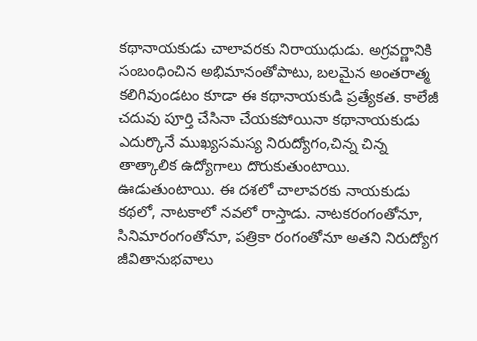కథానాయకుడు చాలావరకు నిరాయుధుడు. అగ్రవర్ణానికి సంబంధించిన అభిమానంతోపాటు, బలమైన అంతరాత్మ కలిగివుండటం కూడా ఈ కథానాయకుడి ప్రత్యేకత. కాలేజీ చదువు పూర్తి చేసినా చేయకపోయినా కథానాయకుడు ఎదుర్కొనే ముఖ్యసమస్య నిరుద్యోగం,చిన్న చిన్న తాత్కాలిక ఉద్యోగాలు దొరుకుతుంటాయి. ఊడుతుంటాయి. ఈ దశలో చాలావరకు నాయకుడు కథలో, నాటకాలో నవలో రాస్తాడు. నాటకరంగంతోనూ, సినిమారంగంతోనూ, పత్రికా రంగంతోనూ అతని నిరుద్యోగ జీవితానుభవాలు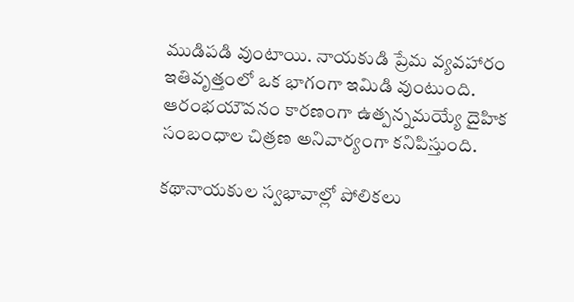ముడిపడి వుంటాయి. నాయకుడి ప్రేమ వ్యవహారం ఇతివృత్తంలో ఒక భాగంగా ఇమిడి వుంటుంది. ఆరంభయౌవనం కారణంగా ఉత్పన్నమయ్యే దైహిక సంబంధాల చిత్రణ అనివార్యంగా కనిపిస్తుంది.

కథానాయకుల స్వభావాల్లో పోలికలు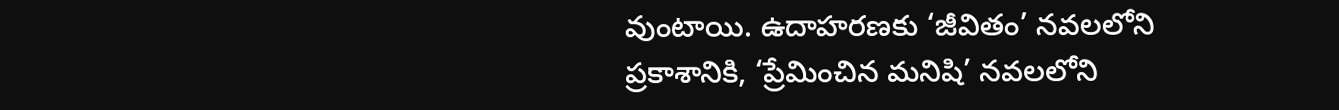వుంటాయి. ఉదాహరణకు ‘జీవితం’ నవలలోని ప్రకాశానికి, ‘ప్రేమించిన మనిషి’ నవలలోని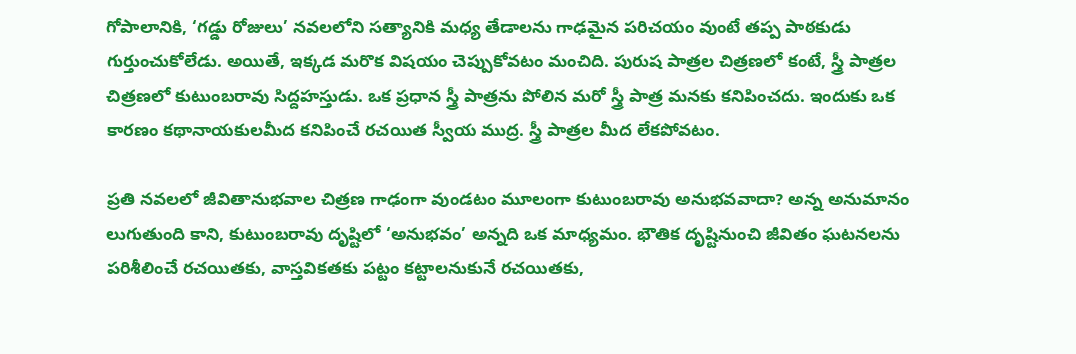గోపాలానికి, ‘గడ్డు రోజులు’ నవలలోని సత్యానికి మధ్య తేడాలను గాఢమైన పరిచయం వుంటే తప్ప పాఠకుడు గుర్తుంచుకోలేడు. అయితే, ఇక్కడ మరొక విషయం చెప్పుకోవటం మంచిది. పురుష పాత్రల చిత్రణలో కంటే, స్త్రీ పాత్రల చిత్రణలో కుటుంబరావు సిద్దహస్తుడు. ఒక ప్రధాన స్త్రీ పాత్రను పోలిన మరో స్త్రీ పాత్ర మనకు కనిపించదు. ఇందుకు ఒక కారణం కథానాయకులమీద కనిపించే రచయిత స్వీయ ముద్ర. స్త్రీ పాత్రల మీద లేకపోవటం.

ప్రతి నవలలో జీవితానుభవాల చిత్రణ గాఢంగా వుండటం మూలంగా కుటుంబరావు అనుభవవాదా? అన్న అనుమానం లుగుతుంది కాని, కుటుంబరావు దృష్టిలో ‘అనుభవం’ అన్నది ఒక మాధ్యమం. భౌతిక దృష్టినుంచి జీవితం ఘటనలను పరిశీలించే రచయితకు, వాస్తవికతకు పట్టం కట్టాలనుకునే రచయితకు,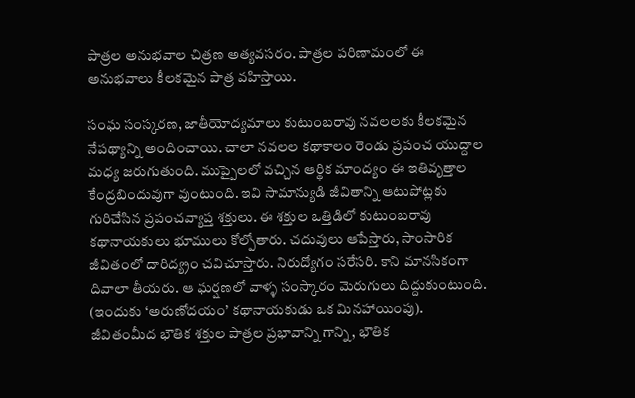పాత్రల అనుభవాల చిత్రణ అత్యవసరం. పాత్రల పరిణామంలో ఈ అనుభవాలు కీలకమైన పాత్ర వహిస్తాయి.

సంఘ సంస్కరణ, జాతీయోద్యమాలు కుటుంబరావు నవలలకు కీలకమైన నేపథ్యాన్ని అందించాయి. చాలా నవలల కథాకాలం రెండు ప్రపంచ యుద్దాల మధ్య జరుగుతుంది. ముప్పైలలో వచ్చిన ఆర్థిక మాంద్యం ఈ ఇతివృత్తాల కేంద్రబిందువుగా వుంటుంది. ఇవి సామాన్యుడి జీవితాన్ని ఆటుపోట్లకు గురిచేసిన ప్రపంచవ్యాప్త శక్తులు. ఈ శక్తుల ఒత్తిడిలో కుటుంబరావు కథానాయకులు భూములు కోల్పోతారు. చదువులు ఆపేస్తారు, సాంసారిక జీవితంలో దారిద్య్రం చవిచూస్తారు. నిరుద్యోగం సరేసరి. కాని మానసికంగా దివాలా తీయరు. ఆ ఘర్షణలో వాళ్ళ సంస్కారం మెరుగులు దిద్దుకుంటుంది. (ఇందుకు ‘అరుణోదయం’ కథానాయకుడు ఒక మినహాయింపు). జీవితంమీద భౌతిక శక్తుల పాత్రల ప్రభావాన్ని గాన్ని, భౌతిక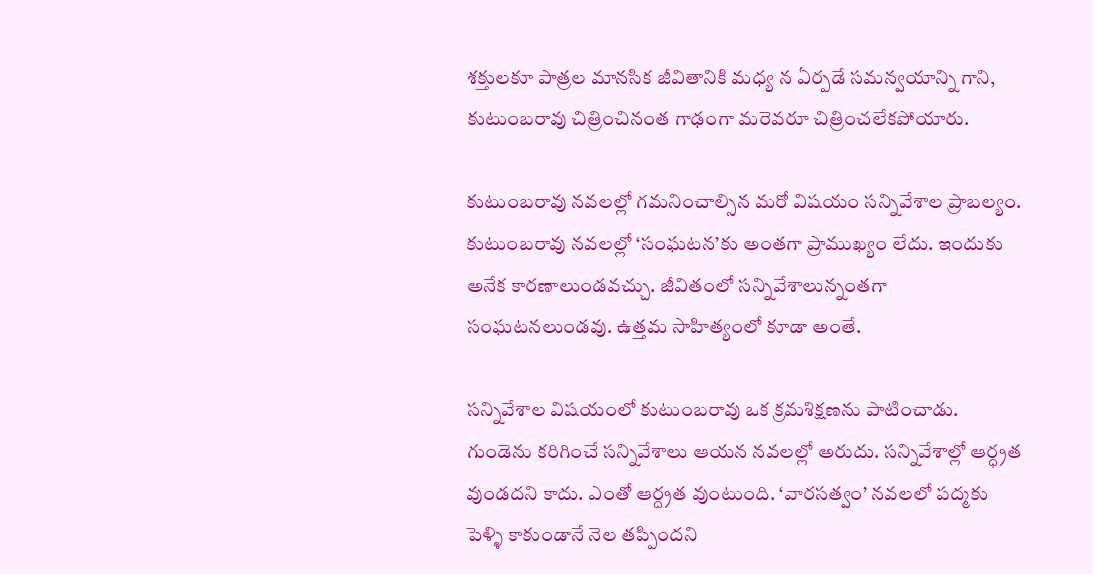శక్తులకూ పాత్రల మానసిక జీవితానికి మధ్య న ఏర్పడే సమన్వయాన్ని గాని, కుటుంబరావు చిత్రించినంత గాఢంగా మరెవరూ చిత్రించలేకపోయారు.

కుటుంబరావు నవలల్లో గమనించాల్సిన మరో విషయం సన్నివేశాల ప్రాబల్యం. కుటుంబరావు నవలల్లో ‘సంఘటన’కు అంతగా ప్రాముఖ్యం లేదు. ఇందుకు అనేక కారణాలుండవచ్చు. జీవితంలో సన్నివేశాలున్నంతగా సంఘటనలుండవు. ఉత్తమ సాహిత్యంలో కూడా అంతే.

సన్నివేశాల విషయంలో కుటుంబరావు ఒక క్రమశిక్షణను పాటించాడు. గుండెను కరిగించే సన్నివేశాలు ఆయన నవలల్లో అరుదు. సన్నివేశాల్లో ఆర్ధ్రత వుండదని కాదు. ఎంతో ఆర్ద్రత వుంటుంది. ‘వారసత్వం’ నవలలో పద్మకు పెళ్ళి కాకుండానే నెల తప్పిందని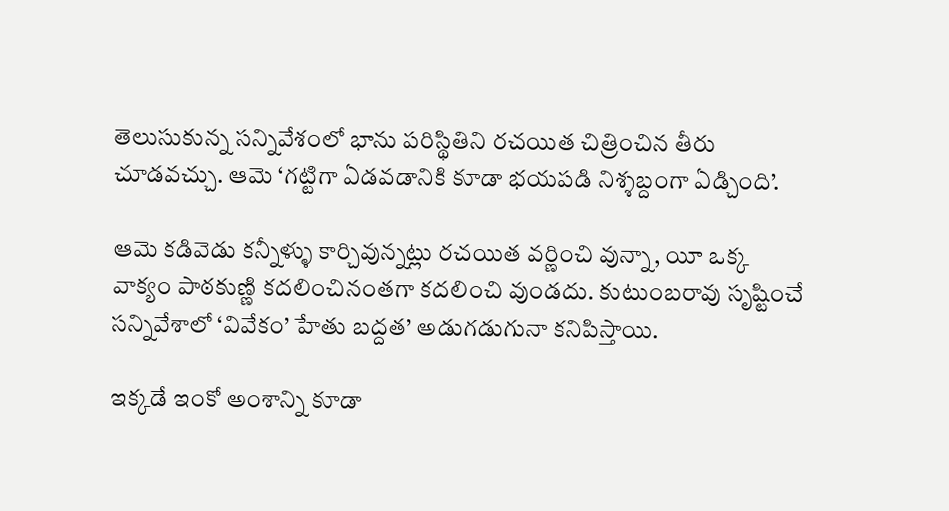తెలుసుకున్న సన్నివేశంలో భాను పరిస్థితిని రచయిత చిత్రించిన తీరు చూడవచ్చు. ఆమె ‘గట్టిగా ఏడవడానికి కూడా భయపడి నిశ్శబ్దంగా ఏడ్చింది’.

ఆమె కడివెడు కన్నీళ్ళు కార్చివున్నట్లు రచయిత వర్ణించి వున్నా, యీ ఒక్క వాక్యం పాఠకుణ్ణి కదలించినంతగా కదలించి వుండదు. కుటుంబరావు సృష్టించే సన్నివేశాలో ‘వివేకం’ హేతు బద్దత’ అడుగడుగునా కనిపిస్తాయి.

ఇక్కడే ఇంకో అంశాన్ని కూడా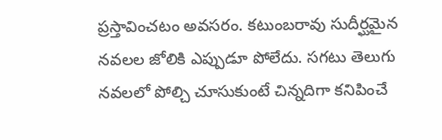ప్రస్తావించటం అవసరం. కటుంబరావు సుదీర్ఘమైన నవలల జోలికి ఎప్పుడూ పోలేదు. సగటు తెలుగు నవలలో పోల్చి చూసుకుంటే చిన్నదిగా కనిపించే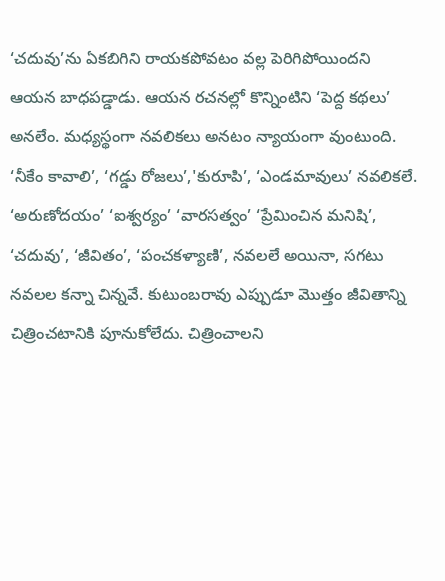‘చదువు’ను ఏకబిగిని రాయకపోవటం వల్ల పెరిగిపోయిందని ఆయన బాధపడ్డాడు. ఆయన రచనల్లో కొన్నింటిని ‘పెద్ద కథలు’ అనలేం. మధ్యస్థంగా నవలికలు అనటం న్యాయంగా వుంటుంది. ‘నీకేం కావాలి’, ‘గడ్డు రోజలు’,'కురూపి’, ‘ఎండమావులు’ నవలికలే. ‘అరుణోదయం’ ‘ఐశ్వర్యం’ ‘వారసత్వం’ ‘ప్రేమించిన మనిషి’, ‘చదువు’, ‘జీవితం’, ‘పంచకళ్యాణి’, నవలలే అయినా, సగటు నవలల కన్నా చిన్నవే. కుటుంబరావు ఎప్పుడూ మొత్తం జీవితాన్ని చిత్రించటానికి పూనుకోలేదు. చిత్రించాలని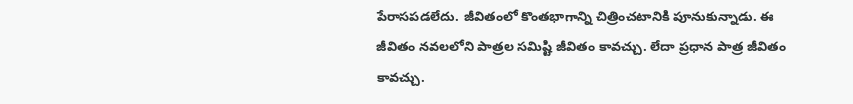పేరాసపడలేదు. జీవితంలో కొంతభాగాన్ని చిత్రించటానికి పూనుకున్నాడు. ఈ జీవితం నవలలోని పాత్రల సమిష్టి జీవితం కావచ్చు. లేదా ప్రధాన పాత్ర జీవితం కావచ్చు.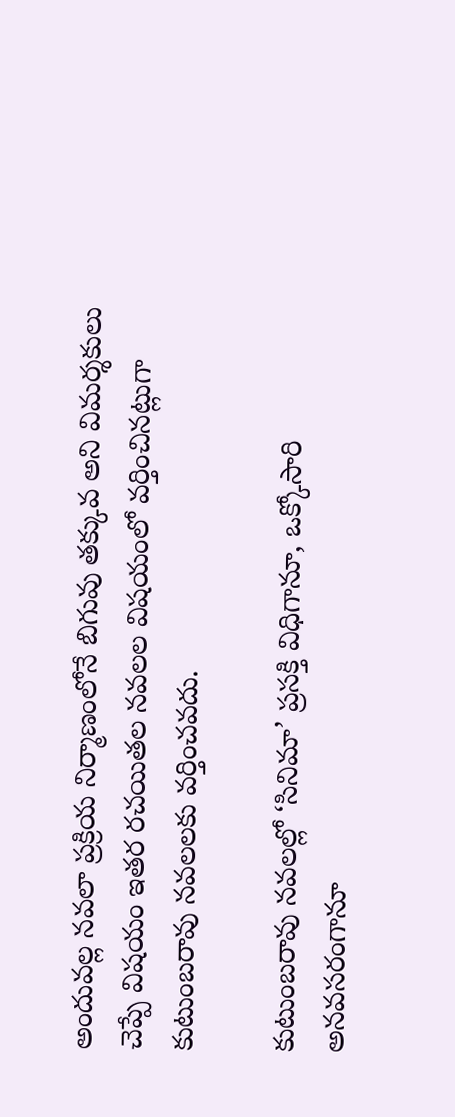అందువల్ల నవలా ప్రక్రియ నిర్మాణంలోనే బిగువు తక్కువ అని విమర్శకులు చెప్పే విషయం ఇతర రచయితల నవలల విషయంలో వర్తించినట్లుగా కుటుంబరావు నవలలకు వర్తించవదు.

కుటుంబరావు నవలల్లో ‘సినిమా’ ప్రసక్తి విధిగానూ, ఒక్కోసారి అనవసరంగానూ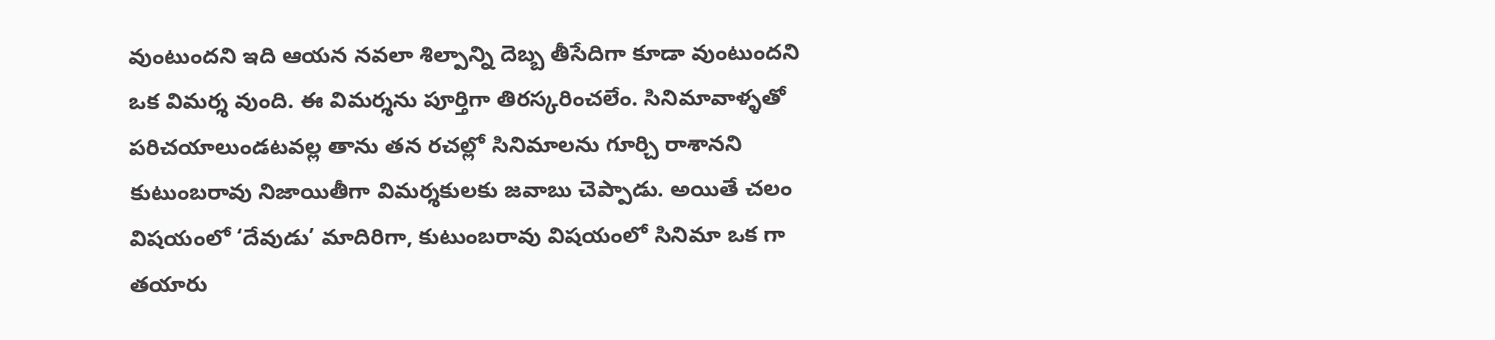వుంటుందని ఇది ఆయన నవలా శిల్పాన్ని దెబ్బ తీసేదిగా కూడా వుంటుందని ఒక విమర్శ వుంది. ఈ విమర్శను పూర్తిగా తిరస్కరించలేం. సినిమావాళ్ళతో పరిచయాలుండటవల్ల తాను తన రచల్లో సినిమాలను గూర్చి రాశానని కుటుంబరావు నిజాయితీగా విమర్శకులకు జవాబు చెప్పాడు. అయితే చలం విషయంలో ‘దేవుడు’ మాదిరిగా, కుటుంబరావు విషయంలో సినిమా ఒక గా తయారు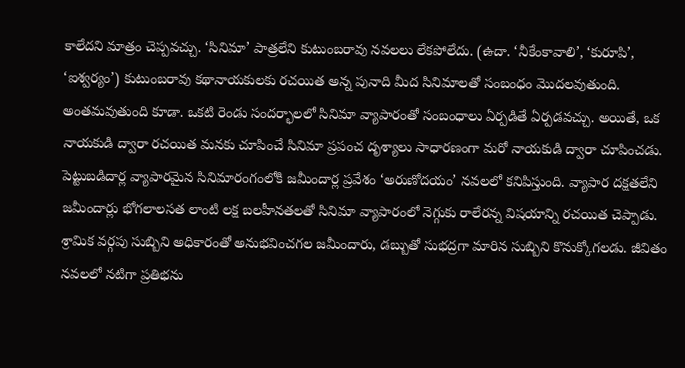కాలేదని మాత్రం చెప్పవచ్చు. ‘సినిమా’ పాత్రలేని కుటుంబరావు నవలలు లేకపోలేదు. (ఉదా. ‘నీకేంకావాలి’, ‘కురూపి’, ‘ఐశ్వర్యం’) కుటుంబరావు కథానాయకులకు రచయిత అన్న పునాది మీద సినిమాలతో సంబంధం మొదలవుతుంది. అంతమవుతుంది కూడా. ఒకటి రెండు సందర్భాలలో సినిమా వ్యాపారంతో సంబంధాలు ఏర్పడితే ఏర్పడవచ్చు. అయితే, ఒక నాయకుడి ద్వారా రచయిత మనకు చూపించే సినిమా ప్రపంచ దృశ్యాలు సాధారణంగా మరో నాయకుడి ద్వారా చూపించడు. పెట్టుబడిదార్ల వ్యాపారమైన సినిమారంగంలోకి జమీందార్ల ప్రవేశం ‘అరుణోదయం’ నవలలో కనిపిస్తుంది. వ్యాపార దక్షతలేని జమీందార్లు భోగలాలసత లాంటి లక్ష బలహీనతలతో సినిమా వ్యాపారంలో నెగ్గుకు రాలేరన్న విషయాన్ని రచయిత చెప్పాడు. శ్రామిక వర్గపు సుబ్బిని అధికారంతో అనుభవించగల జమీందారు, డబ్బుతో సుభద్రగా మారిన సుబ్బిని కొనుక్కోగలడు. జీవితం నవలలో నటిగా ప్రతిభను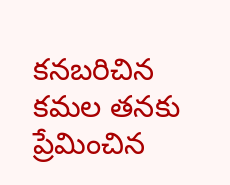కనబరిచిన కమల తనకు ప్రేమించిన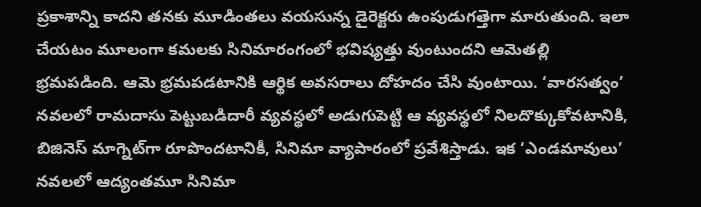ప్రకాశాన్ని కాదని తనకు మూడింతలు వయసున్న డైరెక్టరు ఉంపుడుగత్తెగా మారుతుంది. ఇలా చేయటం మూలంగా కమలకు సినిమారంగంలో భవిష్యత్తు వుంటుందని ఆమెతల్లి భ్రమపడింది. ఆమె భ్రమపడటానికి ఆర్థిక అవసరాలు దోహదం చేసి వుంటాయి. ‘వారసత్వం’ నవలలో రామదాసు పెట్టుబడిదారీ వ్యవస్థలో అడుగుపెట్టి ఆ వ్యవస్థలో నిలదొక్కుకోవటానికి, బిజినెస్‌ మాగ్నెట్‌గా రూపొందటానికీ, సినిమా వ్యాపారంలో ప్రవేశిస్తాడు. ఇక ‘ఎండమావులు’ నవలలో ఆద్యంతమూ సినిమా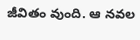జీవితం వుంది. ఆ నవల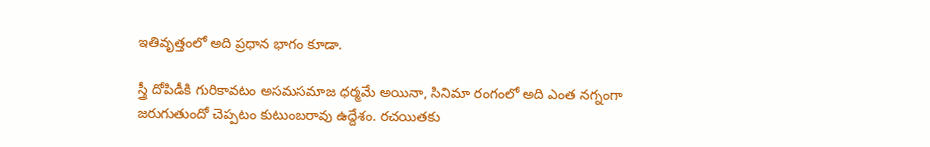ఇతివృత్తంలో అది ప్రధాన భాగం కూడా.

స్త్రీ దోపిడీకి గురికావటం అసమసమాజ ధర్మమే అయినా, సినిమా రంగంలో అది ఎంత నగ్నంగా జరుగుతుందో చెప్పటం కుటుంబరావు ఉద్దేశం. రచయితకు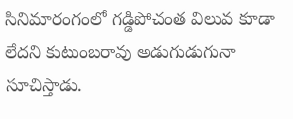సినిమారంగంలో గడ్డిపోచంత విలువ కూడా లేదని కుటుంబరావు అడుగుడుగునా సూచిస్తాడు.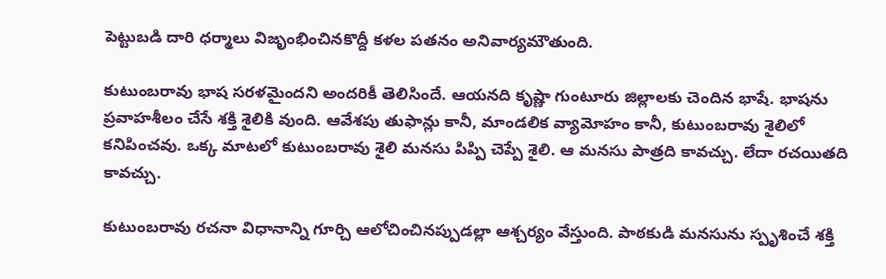పెట్టుబడి దారి ధర్మాలు విజృంభించినకొద్దీ కళల పతనం అనివార్యమౌతుంది.

కుటుంబరావు భాష సరళమైందని అందరికీ తెలిసిందే. ఆయనది కృష్ణా గుంటూరు జిల్లాలకు చెందిన భాషే. భాషను ప్రవాహశీలం చేసే శక్తి శైలికి వుంది. ఆవేశపు తుఫాన్లు కానీ, మాండలిక వ్యామోహం కానీ, కుటుంబరావు శైలిలో కనిపించవు. ఒక్క మాటలో కుటుంబరావు శైలి మనసు పిప్పి చెప్పే శైలి. ఆ మనసు పాత్రది కావచ్చు. లేదా రచయితది కావచ్చు.

కుటుంబరావు రచనా విధానాన్ని గూర్చి ఆలోచించినప్పుడల్లా ఆశ్చర్యం వేస్తుంది. పాఠకుడి మనసును స్పృశించే శక్తి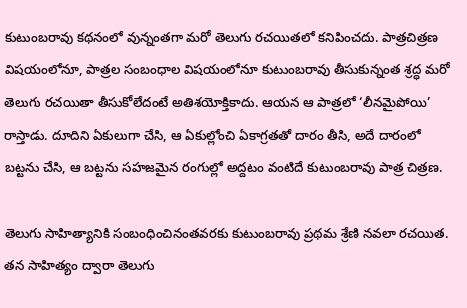కుటుంబరావు కథనంలో వున్నంతగా మరో తెలుగు రచయితలో కనిపించదు. పాత్రచిత్రణ విషయంలోనూ, పాత్రల సంబంధాల విషయంలోనూ కుటుంబరావు తీసుకున్నంత శ్రద్ధ మరో తెలుగు రచయితా తీసుకోలేదంటే అతిశయోక్తికాదు. ఆయన ఆ పాత్రలో ‘లీనమైపోయి’ రాస్తాడు. దూదిని ఏకులుగా చేసి, ఆ ఏకుల్లోంచి ఏకాగ్రతతో దారం తీసి, అదే దారంలో బట్టను చేసి, ఆ బట్టను సహజమైన రంగుల్లో అద్దటం వంటిదే కుటుంబరావు పాత్ర చిత్రణ.

తెలుగు సాహిత్యానికి సంబంధించినంతవరకు కుటుంబరావు ప్రథమ శ్రేణి నవలా రచయిత. తన సాహిత్యం ద్వారా తెలుగు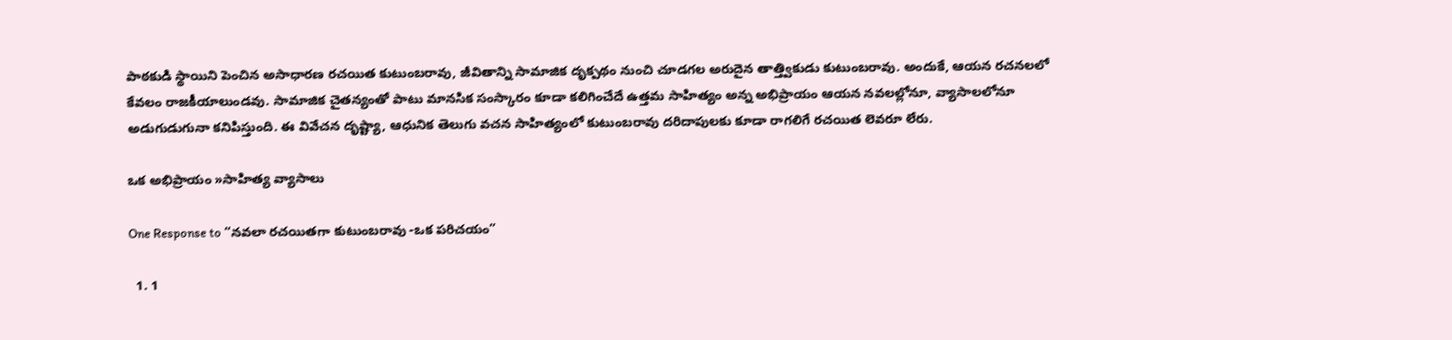పాఠకుడి స్థాయిని పెంచిన అసాధారణ రచయిత కుటుంబరావు, జీవితాన్ని సామాజిక దృక్పథం నుంచి చూడగల అరుదైన తాత్త్వికుడు కుటుంబరావు. అందుకే, ఆయన రచనలలో కేవలం రాజకీయాలుండవు. సామాజిక చైతన్యంతో పాటు మానసిక సంస్కారం కూడా కలిగించేదే ఉత్తమ సాహిత్యం అన్న అభిప్రాయం ఆయన నవలల్లోనూ, వ్యాసాలలోనూ అడుగుడుగునా కనిపిస్తుంది. ఈ వివేచన దృష్ట్యా, ఆధునిక తెలుగు వచన సాహిత్యంలో కుటుంబరావు దరిదాపులకు కూడా రాగలిగే రచయిత లెవరూ లేరు.

ఒక అభిప్రాయం »సాహిత్య వ్యాసాలు

One Response to “నవలా రచయితగా కుటుంబరావు -ఒక పరిచయం”

  1. 1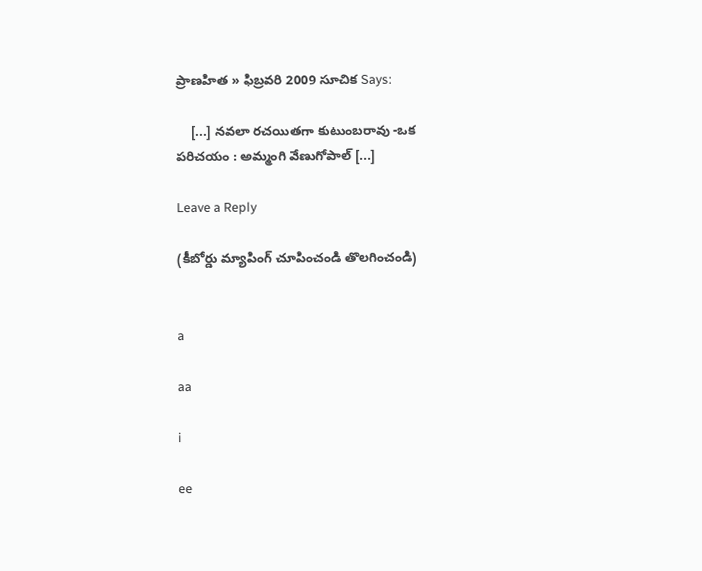ప్రాణహిత » ఫిబ్రవరి 2009 సూచిక Says:

    [...] నవలా రచయితగా కుటుంబరావు -ఒక పరిచయం : అమ్మంగి వేణుగోపాల్‌ [...]

Leave a Reply

(కీబోర్డు మ్యాపింగ్ చూపించండి తొలగించండి)


a

aa

i

ee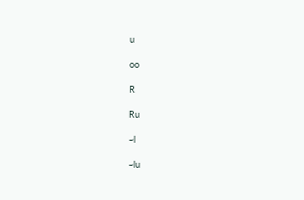u

oo

R

Ru

~l

~lu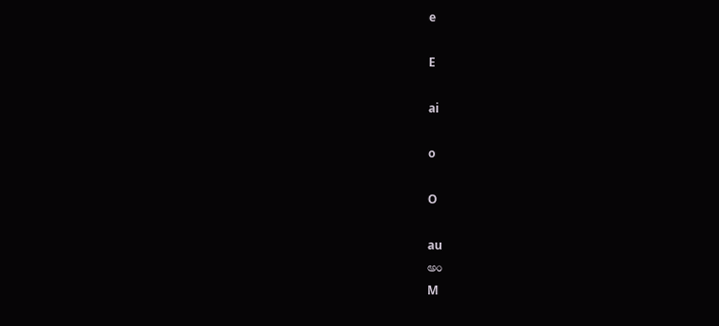e

E

ai

o

O

au
అం
M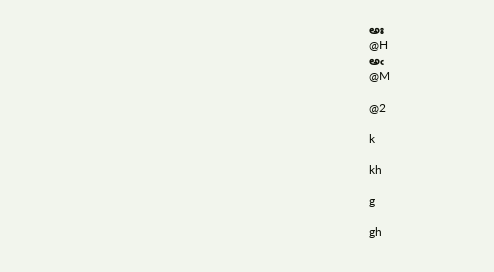అః
@H
అఁ
@M

@2

k

kh

g

gh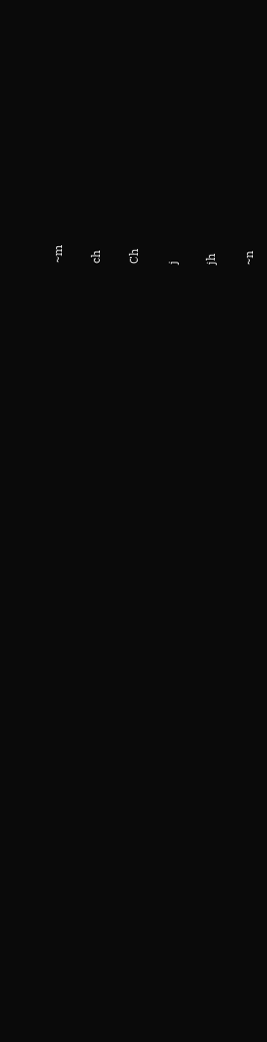~m

ch

Ch

j

jh

~n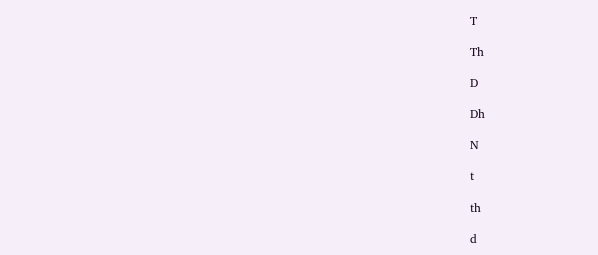T

Th

D

Dh

N

t

th

d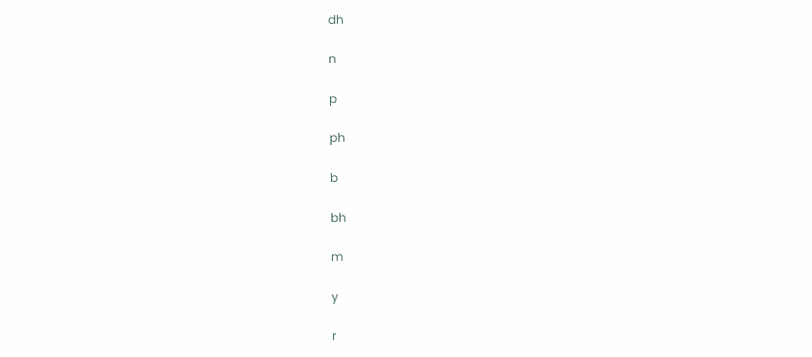dh

n

p

ph

b

bh

m

y

r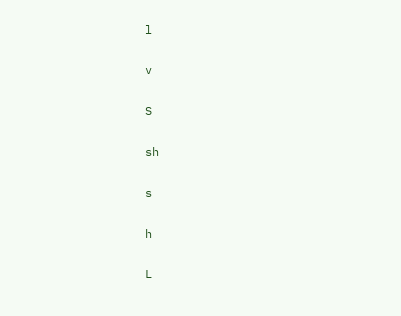l

v

S

sh

s

h

L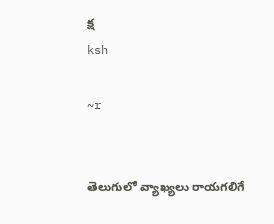క్ష
ksh

~r


తెలుగులో వ్యాఖ్యలు రాయగలిగే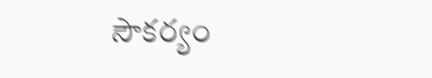సౌకర్యం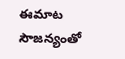ఈమాట సౌజన్యంతో